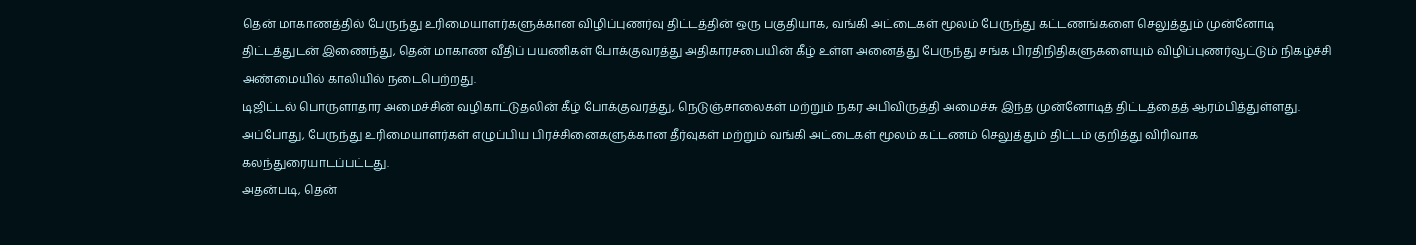தென் மாகாணத்தில் பேருந்து உரிமையாளர்களுக்கான விழிப்புணர்வு திட்டத்தின் ஒரு பகுதியாக, வங்கி அட்டைகள் மூலம் பேருந்து கட்டணங்களை செலுத்தும் முன்னோடி திட்டத்துடன் இணைந்து, தென் மாகாண வீதிப் பயணிகள் போக்குவரத்து அதிகாரசபையின் கீழ் உள்ள அனைத்து பேருந்து சங்க பிரதிநிதிகளுகளையும் விழிப்புணர்வூட்டும் நிகழ்ச்சி அண்மையில் காலியில் நடைபெற்றது.
டிஜிட்டல் பொருளாதார அமைச்சின் வழிகாட்டுதலின் கீழ் போக்குவரத்து, நெடுஞ்சாலைகள் மற்றும் நகர அபிவிருத்தி அமைச்சு இந்த முன்னோடித் திட்டத்தைத் ஆரம்பித்துள்ளது.
அப்போது, பேருந்து உரிமையாளர்கள் எழுப்பிய பிரச்சினைகளுக்கான தீர்வுகள் மற்றும் வங்கி அட்டைகள் மூலம் கட்டணம் செலுத்தும் திட்டம் குறித்து விரிவாக கலந்துரையாடப்பட்டது.
அதன்படி, தென்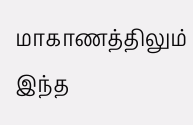மாகாணத்திலும் இந்த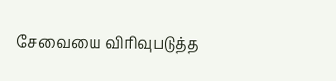சேவையை விரிவுபடுத்த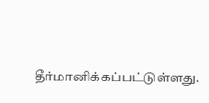தீர்மானிக்கப்பட்டுள்ளது.